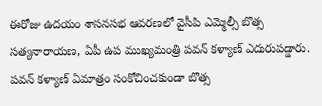ఈరోజు ఉదయం శాసనసభ ఆవరణలో వైసీపి ఎమ్మెల్సీ బొత్స సత్యనారాయణ, ఏపీ ఉప ముఖ్యమంత్రి పవన్ కళ్యాణ్ ఎదురుపడ్డారు. పవన్ కళ్యాణ్ ఏమాత్రం సంకోచించకుండా బొత్స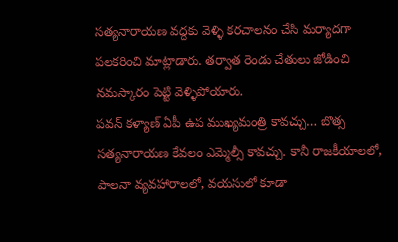సత్యనారాయణ వద్దకు వెళ్ళి కరచాలనం చేసి మర్యాదగా పలకరించి మాట్లాడారు. తర్వాత రెండు చేతులు జోడించి నమస్కారం పెట్టి వెళ్ళిపోయారు.
పవన్ కళ్యాణ్ ఏపీ ఉప ముఖ్యమంత్రి కావచ్చు… బొత్స సత్యనారాయణ కేవలం ఎమ్మెల్సీ కావచ్చు. కానీ రాజకీయాలలో, పాలనా వ్యవహారాలలో, వయసులో కూడా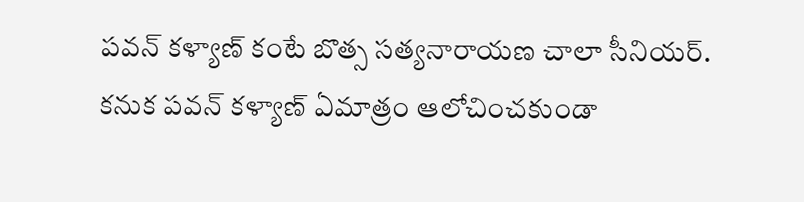పవన్ కళ్యాణ్ కంటే బొత్స సత్యనారాయణ చాలా సీనియర్.
కనుక పవన్ కళ్యాణ్ ఏమాత్రం ఆలోచించకుండా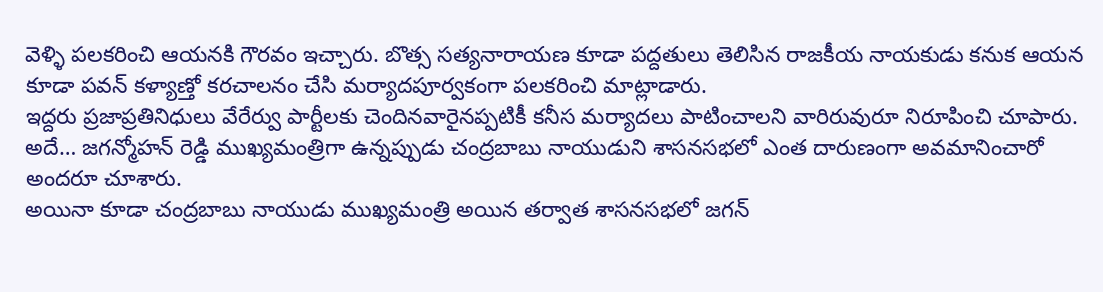వెళ్ళి పలకరించి ఆయనకి గౌరవం ఇచ్చారు. బొత్స సత్యనారాయణ కూడా పద్దతులు తెలిసిన రాజకీయ నాయకుడు కనుక ఆయన కూడా పవన్ కళ్యాణ్తో కరచాలనం చేసి మర్యాదపూర్వకంగా పలకరించి మాట్లాడారు.
ఇద్దరు ప్రజాప్రతినిధులు వేరేర్వు పార్టీలకు చెందినవారైనప్పటికీ కనీస మర్యాదలు పాటించాలని వారిరువురూ నిరూపించి చూపారు. అదే… జగన్మోహన్ రెడ్డి ముఖ్యమంత్రిగా ఉన్నప్పుడు చంద్రబాబు నాయుడుని శాసనసభలో ఎంత దారుణంగా అవమానించారో అందరూ చూశారు.
అయినా కూడా చంద్రబాబు నాయుడు ముఖ్యమంత్రి అయిన తర్వాత శాసనసభలో జగన్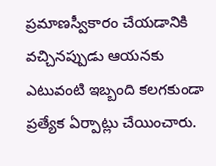ప్రమాణస్వీకారం చేయడానికి వచ్చినప్పుడు ఆయనకు ఎటువంటి ఇబ్బంది కలగకుండా ప్రత్యేక ఏర్పాట్లు చేయించారు.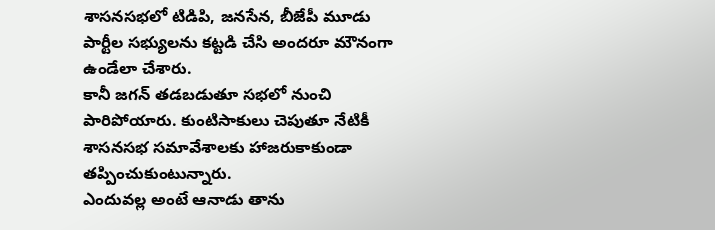శాసనసభలో టిడిపి, జనసేన, బీజేపీ మూడు పార్టీల సభ్యులను కట్టడి చేసి అందరూ మౌనంగా ఉండేలా చేశారు.
కానీ జగన్ తడబడుతూ సభలో నుంచి పారిపోయారు. కుంటిసాకులు చెపుతూ నేటికీ శాసనసభ సమావేశాలకు హాజరుకాకుండా తప్పించుకుంటున్నారు.
ఎందువల్ల అంటే ఆనాడు తాను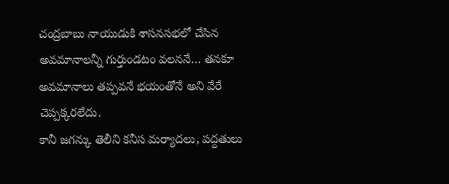చంద్రబాబు నాయుడుకి శాసనసభలో చేసిన అవమానాలన్నీ గుర్తుండటం వలననే… తనకూ అవమానాలు తప్పవనే భయంతోనే అని వేరే చెప్పక్కరలేదు.
కానీ జగన్కు తెలీని కనీస మర్యాదలు, పద్దతులు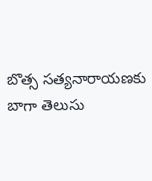బొత్స సత్యనారాయణకు బాగా తెలుసు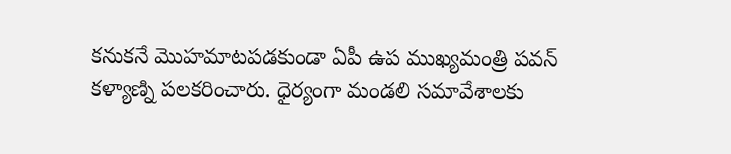కనుకనే మొహమాటపడకుండా ఏపీ ఉప ముఖ్యమంత్రి పవన్ కళ్యాణ్ని పలకరించారు. ధైర్యంగా మండలి సమావేశాలకు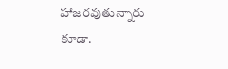హాజరవుతున్నారు కూడా.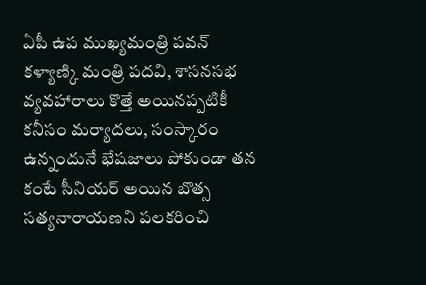ఏపీ ఉప ముఖ్యమంత్రి పవన్ కళ్యాణ్కి మంత్రి పదవి, శాసనసభ వ్యవహారాలు కొత్తే అయినప్పటికీ కనీసం మర్యాదలు, సంస్కారం ఉన్నందునే భేషజాలు పోకుండా తన కంటే సీనియర్ అయిన బొత్స సత్యనారాయణని పలకరించి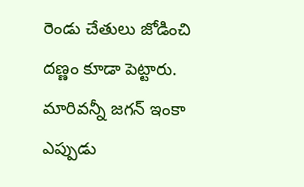రెండు చేతులు జోడించి దణ్ణం కూడా పెట్టారు. మారివన్నీ జగన్ ఇంకా ఎప్పుడు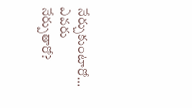నేర్చుకుంటారో… ఎవరు నేర్పుతారో?